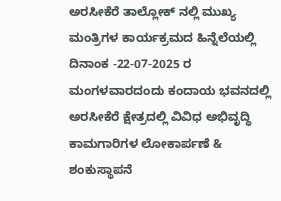ಅರಸೀಕೆರೆ ತಾಲ್ಲೋಕ್ ನಲ್ಲಿ ಮುಖ್ಯ ಮಂತ್ರಿಗಳ ಕಾರ್ಯಕ್ರಮದ ಹಿನ್ನೆಲೆಯಲ್ಲಿ ದಿನಾಂಕ -22-07-2025 ರ ಮಂಗಳವಾರದಂದು ಕಂದಾಯ ಭವನದಲ್ಲಿ ಅರಸೀಕೆರೆ ಕ್ಷೇತ್ರದಲ್ಲಿ ವಿವಿಧ ಅಭಿವೃದ್ಧಿ ಕಾಮಗಾರಿಗಳ ಲೋಕಾರ್ಪಣೆ & ಶಂಕುಸ್ಥಾಪನೆ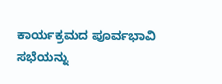ಕಾರ್ಯಕ್ರಮದ ಪೂರ್ವಭಾವಿ ಸಭೆಯನ್ನು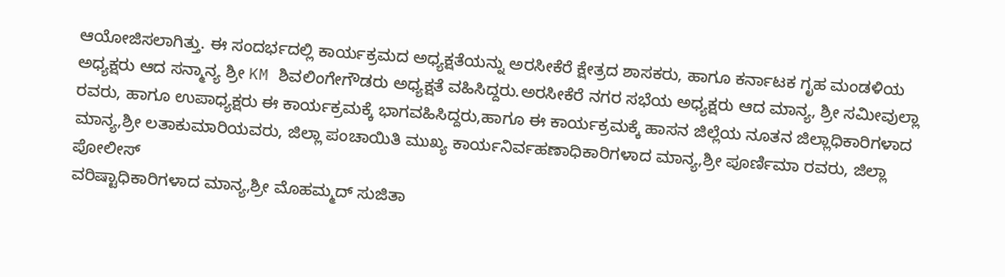ಆಯೋಜಿಸಲಾಗಿತ್ತು. ಈ ಸಂದರ್ಭದಲ್ಲಿ ಕಾರ್ಯಕ್ರಮದ ಅಧ್ಯಕ್ಷತೆಯನ್ನು ಅರಸೀಕೆರೆ ಕ್ಷೇತ್ರದ ಶಾಸಕರು, ಹಾಗೂ ಕರ್ನಾಟಕ ಗೃಹ ಮಂಡಳಿಯ ಅಧ್ಯಕ್ಷರು ಆದ ಸನ್ಮಾನ್ಯ ಶ್ರೀ KM ಶಿವಲಿಂಗೇಗೌಡರು ಅಧ್ಯಕ್ಷತೆ ವಹಿಸಿದ್ದರು.ಅರಸೀಕೆರೆ ನಗರ ಸಭೆಯ ಅಧ್ಯಕ್ಷರು ಆದ ಮಾನ್ಯ, ಶ್ರೀ ಸಮೀವುಲ್ಲಾ ರವರು, ಹಾಗೂ ಉಪಾಧ್ಯಕ್ಷರು ಈ ಕಾರ್ಯಕ್ರಮಕ್ಕೆ ಭಾಗವಹಿಸಿದ್ದರು,ಹಾಗೂ ಈ ಕಾರ್ಯಕ್ರಮಕ್ಕೆ ಹಾಸನ ಜಿಲ್ಲೆಯ ನೂತನ ಜಿಲ್ಲಾಧಿಕಾರಿಗಳಾದ ಮಾನ್ಯ,ಶ್ರೀ ಲತಾಕುಮಾರಿಯವರು, ಜಿಲ್ಲಾ ಪಂಚಾಯಿತಿ ಮುಖ್ಯ ಕಾರ್ಯನಿರ್ವಹಣಾಧಿಕಾರಿಗಳಾದ ಮಾನ್ಯ,ಶ್ರೀ ಪೂರ್ಣಿಮಾ ರವರು, ಜಿಲ್ಲಾ ಪೋಲೀಸ್
ವರಿಷ್ಟಾಧಿಕಾರಿಗಳಾದ ಮಾನ್ಯ,ಶ್ರೀ ಮೊಹಮ್ಮದ್ ಸುಜಿತಾ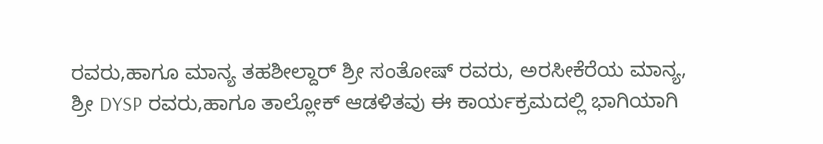ರವರು,ಹಾಗೂ ಮಾನ್ಯ ತಹಶೀಲ್ದಾರ್ ಶ್ರೀ ಸಂತೋಷ್ ರವರು, ಅರಸೀಕೆರೆಯ ಮಾನ್ಯ, ಶ್ರೀ DYSP ರವರು,ಹಾಗೂ ತಾಲ್ಲೋಕ್ ಆಡಳಿತವು ಈ ಕಾರ್ಯಕ್ರಮದಲ್ಲಿ ಭಾಗಿಯಾಗಿ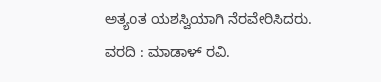ಅತ್ಯoತ ಯಶಸ್ವಿಯಾಗಿ ನೆರವೇರಿಸಿದರು.
ವರದಿ : ಮಾಡಾಳ್ ರವಿ.